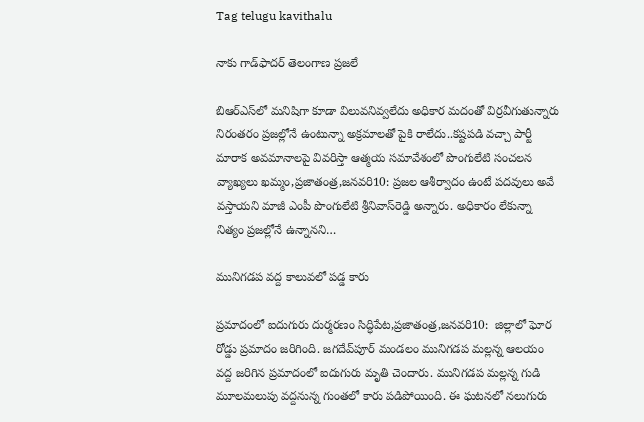Tag telugu kavithalu

నాకు గాడ్‌ఫాదర్‌ ‌తెలంగాణ ప్రజలే

బిఆర్‌ఎస్‌లో మనిషిగా కూడా విలువనివ్వలేదు అధికార మదంతో విర్రవీగుతున్నారు నిరంతరం ప్రజల్లోనే ఉంటున్నా అక్రమాలతో పైకి రాలేదు..కష్టపడి వచ్చా పార్టీ మారాక అవమానాలపై వివరిస్తా ఆత్మయ సమావేశంలో పొంగులేటి సంచలన వ్యాఖ్యలు ఖమ్మం,ప్రజాతంత్ర,జనవరి10: ప్రజల ఆశీర్వాదం ఉంటే పదవులు అవే వస్తాయని మాజీ ఎంపీ పొంగులేటి శ్రీనివాస్‌రెడ్డి అన్నారు. అధికారం లేకున్నా నిత్యం ప్రజల్లోనే ఉన్నానని…

మునిగడప వద్ద కాలువలో పడ్డ కారు

ప్రమాదంలో ఐదుగురు దుర్మరణం సిద్ధిపేట,ప్రజాతంత్ర,జనవరి10:  జిల్లాలో ఘోర రోడ్డు ప్రమాదం జరిగింది. జగదేవ్‌పూర్‌ ‌మండలం మునిగడప మల్లన్న ఆలయం వద్ద జరిగిన ప్రమాదంలో ఐదుగురు మృతి చెందారు. మునిగడప మల్లన్న గుడి మూలమలుపు వద్దనున్న గుంతలో కారు పడిపోయింది. ఈ ఘటనలో నలుగురు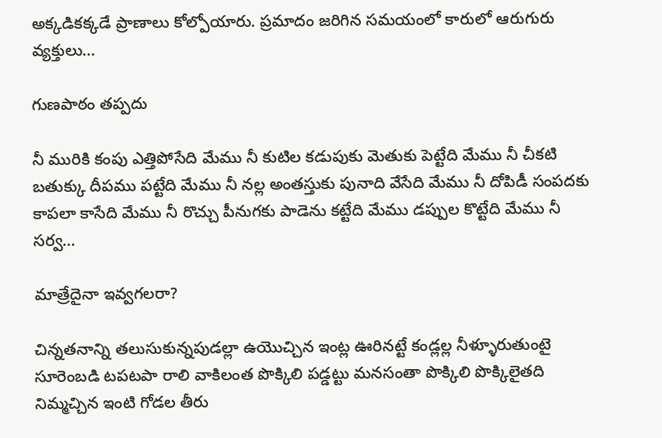అక్కడికక్కడే ప్రాణాలు కోల్పోయారు. ప్రమాదం జరిగిన సమయంలో కారులో ఆరుగురు వ్యక్తులు…

గుణపాఠం తప్పదు

నీ మురికి కంపు ఎత్తిపోసేది మేము నీ కుటిల కడుపుకు మెతుకు పెట్టేది మేము నీ చీకటి బతుక్కు దీపము పట్టేది మేము నీ నల్ల అంతస్తుకు పునాది వేసేది మేము నీ దోపిడీ సంపదకు కాపలా కాసేది మేము నీ రొచ్చు పీనుగకు పాడెను కట్టేది మేము డప్పుల కొట్టేది మేము నీ సర్వ…

మాత్రేదైనా ఇవ్వగలరా?

చిన్నతనాన్ని తలుసుకున్నపుడల్లా ఉయొచ్చిన ఇంట్ల ఊరినట్టే కండ్లల్ల నీళ్ళూరుతుంటై సూరెంబడి టపటపా రాలి వాకిలంత పొక్కిలి పడ్డట్టు మనసంతా పొక్కిలి పొక్కిలైతది నిమ్మచ్చిన ఇంటి గోడల తీరు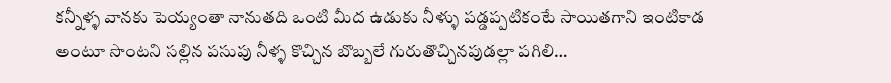కన్నీళ్ళ వానకు పెయ్యంతా నానుతది ఒంటి మీద ఉడుకు నీళ్ళు పడ్డప్పటికంటే సాయితగాని ఇంటికాడ అంటూ సొంటని సల్లిన పసుపు నీళ్ళ కొచ్చిన బొబ్బలే గురుతొచ్చినపుడల్లా పగిలి…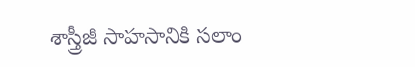శాస్త్రీజీ సాహసానికి సలాం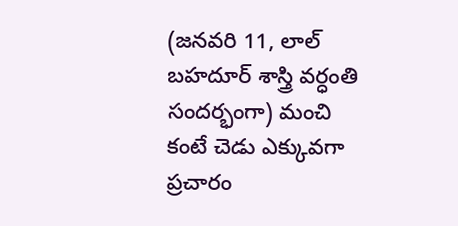(జనవరి 11, లాల్ బహదూర్ శాస్త్రి వర్ధంతి సందర్భంగా) మంచి కంటే చెడు ఎక్కువగా ప్రచారం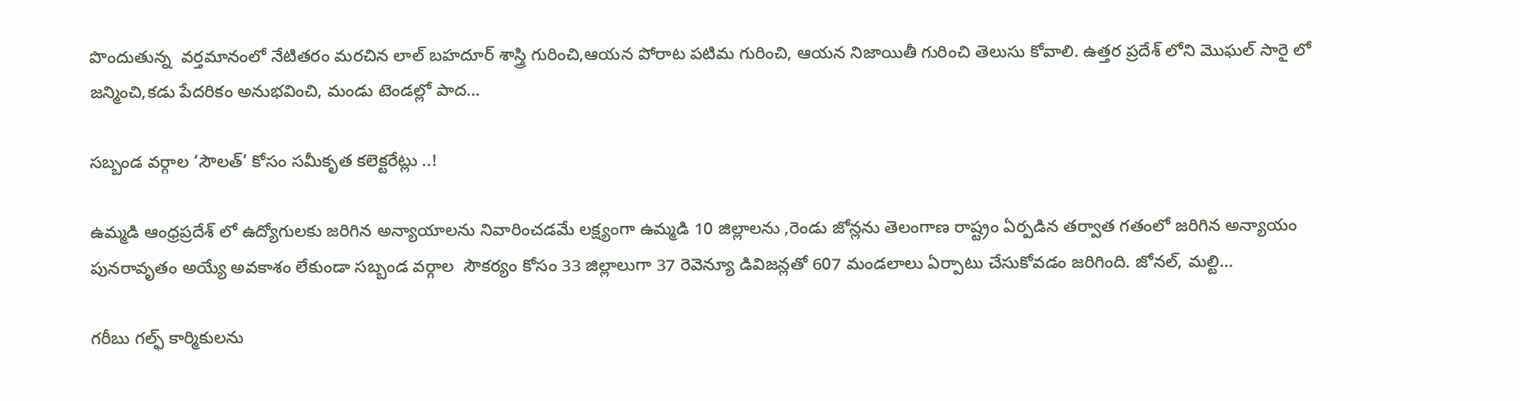పొందుతున్న  వర్తమానంలో నేటితరం మరచిన లాల్ బహదూర్ శాస్త్రి గురించి,ఆయన పోరాట పటిమ గురించి, ఆయన నిజాయితీ గురించి తెలుసు కోవాలి. ఉత్తర ప్రదేశ్ లోని మొఘల్ సారై లో జన్మించి,కడు పేదరికం అనుభవించి, మండు టెండల్లో పాద…

సబ్బండ వర్గాల ‘సౌలత్’ కోసం సమీకృత కలెక్టరేట్లు ..!

ఉమ్మడి ఆంధ్రప్రదేశ్ లో ఉద్యోగులకు జరిగిన అన్యాయాలను నివారించడమే లక్ష్యంగా ఉమ్మడి 10 జిల్లాలను ,రెండు జోన్లను తెలంగాణ రాష్ట్రం ఏర్పడిన తర్వాత గతంలో జరిగిన అన్యాయం పునరావృతం అయ్యే అవకాశం లేకుండా సబ్బండ వర్గాల  సౌకర్యం కోసం 33 జిల్లాలుగా 37 రెవెన్యూ డివిజన్లతో 607 మండలాలు ఏర్పాటు చేసుకోవడం జరిగింది. జోనల్, మల్టి…

గరీబు గల్ఫ్ ‌కార్మికులను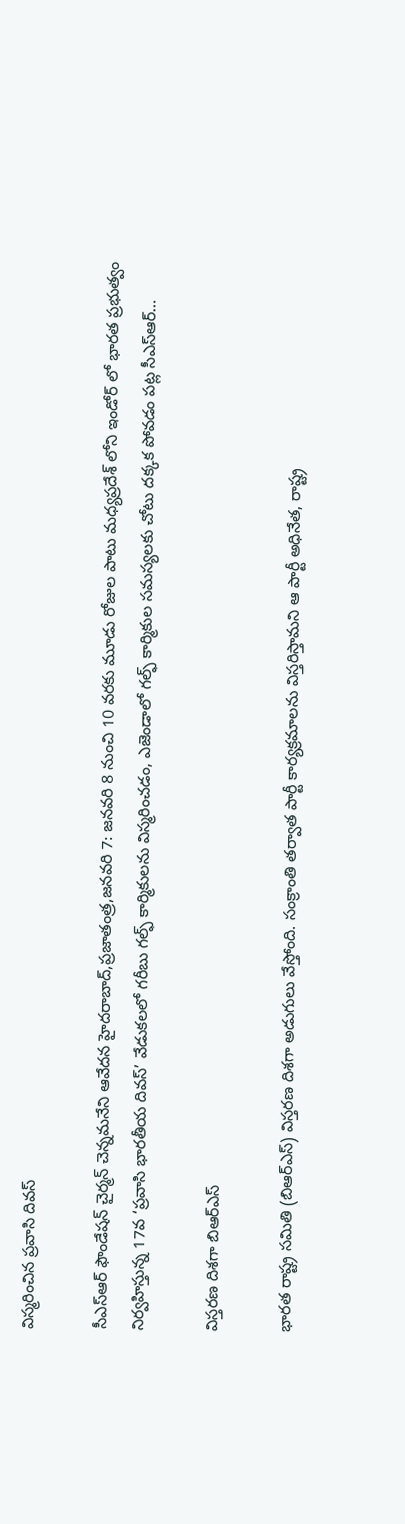విస్మరించిన ప్రవాసి దివస్‌

సీఎస్‌ఆర్‌ ‌ఫౌండేషన్‌ ‌చైర్మన్‌ ‌చెన్నమనేని ఆవేదన హైదరాబాద్‌,ప్రజాతంత్ర,జనవరి 7: జనవరి 8 నుంచి 10 వరకు మూడు రోజుల పాటు మధ్యప్రదేశ్‌ ‌లోని ఇండోర్‌ ‌లో భారత ప్రభుత్వం నిర్వహిస్తున్న 17వ ‘ప్రవాసి భారతీయ దివస్‌’ వేడుకలలో గరీబు గల్ఫ్ ‌కార్మికులను విస్మరించడం, ఎజెండాలో గల్ఫ్ ‌కార్మికుల సమస్యలకు చోటు దక్కక పోవడం పట్ల సీఎస్‌ఆర్‌…

విస్తరణ దిశగా బిఆర్‌ఎస్‌

భారత రాష్ట్ర సమితి (బిఆర్‌ఎస్‌) విస్తరణ దిశగా అడుగులు వేస్తోంది. సంక్రాంతి తర్వాత పార్టీ కార్యక్రమాలను విస్తరిస్తామని ఆ పార్టీ అధినేత, రాష్ట్ర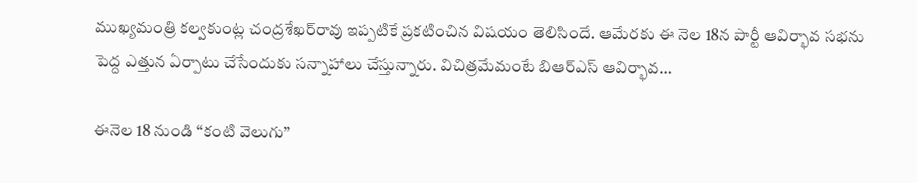ముఖ్యమంత్రి కల్వకుంట్ల చంద్రశేఖర్‌రావు ఇప్పటికే ప్రకటించిన విషయం తెలిసిందే. ఆమేరకు ఈ నెల 18న పార్టీ ఆవిర్భావ సభను పెద్ద ఎత్తున ఏర్పాటు చేసేందుకు సన్నాహాలు చేస్తున్నారు. విచిత్రమేమంటే బిఆర్‌ఎస్‌ ఆవిర్భావ…

ఈనెల 18 నుండి ‘‘కంటి వెలుగు’’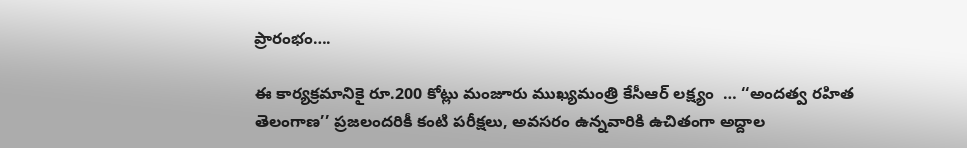ప్రారంభం….

ఈ కార్యక్రమానికై రూ.200 కోట్లు మంజూరు ముఖ్యమంత్రి కేసీఆర్‌ ‌లక్ష్యం  … ‘‘అందత్వ రహిత తెలంగాణ’’ ప్రజలందరికీ కంటి పరీక్షలు, అవసరం ఉన్నవారికి ఉచితంగా అద్దాల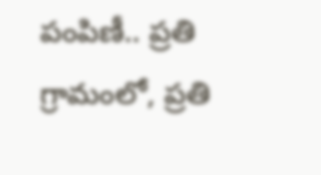పంపిణీ.. ప్రతి గ్రామంలో, ప్రతి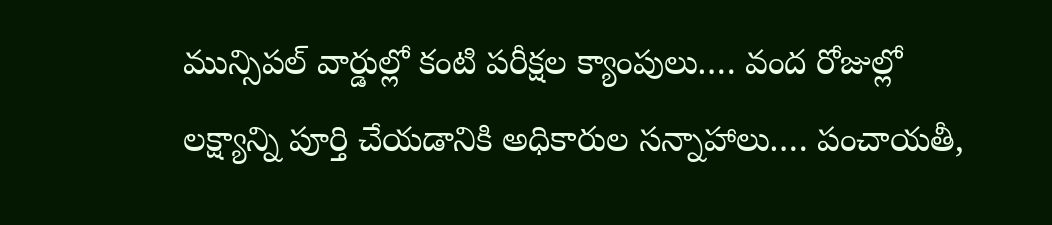మున్సిపల్‌ ‌వార్డుల్లో కంటి పరీక్షల క్యాంపులు…. వంద రోజుల్లో లక్ష్యాన్ని పూర్తి చేయడానికి అధికారుల సన్నాహాలు…. పంచాయతీ,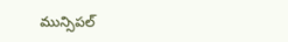మున్సిపల్‌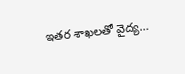ఇతర శాఖలతో వైద్య…